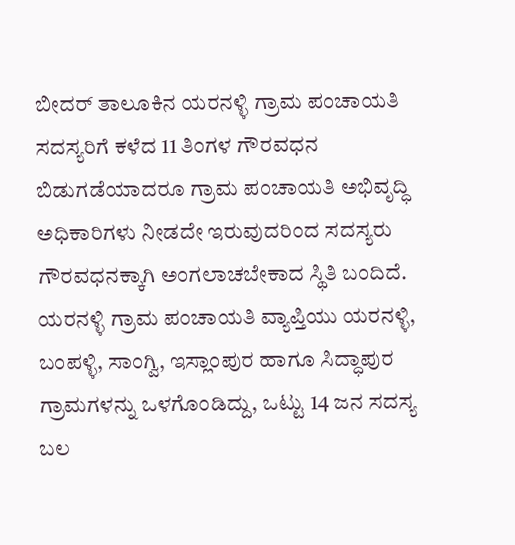ಬೀದರ್ ತಾಲೂಕಿನ ಯರನಳ್ಳಿ ಗ್ರಾಮ ಪಂಚಾಯತಿ ಸದಸ್ಯರಿಗೆ ಕಳೆದ 11 ತಿಂಗಳ ಗೌರವಧನ ಬಿಡುಗಡೆಯಾದರೂ ಗ್ರಾಮ ಪಂಚಾಯತಿ ಅಭಿವೃದ್ಧಿ ಅಧಿಕಾರಿಗಳು ನೀಡದೇ ಇರುವುದರಿಂದ ಸದಸ್ಯರು ಗೌರವಧನಕ್ಕಾಗಿ ಅಂಗಲಾಚಬೇಕಾದ ಸ್ಥಿತಿ ಬಂದಿದೆ.
ಯರನಳ್ಳಿ ಗ್ರಾಮ ಪಂಚಾಯತಿ ವ್ಯಾಪ್ತಿಯು ಯರನಳ್ಳಿ, ಬಂಪಳ್ಳಿ, ಸಾಂಗ್ವಿ, ಇಸ್ಲಾಂಪುರ ಹಾಗೂ ಸಿದ್ಧಾಪುರ ಗ್ರಾಮಗಳನ್ನು ಒಳಗೊಂಡಿದ್ದು, ಒಟ್ಟು 14 ಜನ ಸದಸ್ಯ ಬಲ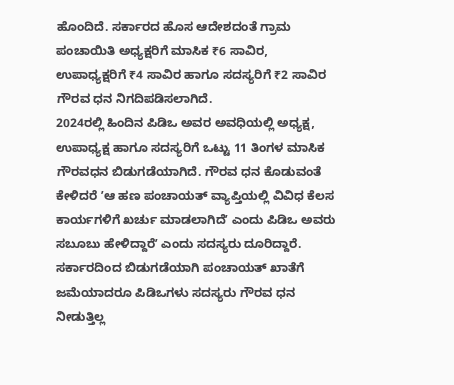ಹೊಂದಿದೆ. ಸರ್ಕಾರದ ಹೊಸ ಆದೇಶದಂತೆ ಗ್ರಾಮ ಪಂಚಾಯಿತಿ ಅಧ್ಯಕ್ಷರಿಗೆ ಮಾಸಿಕ ₹6 ಸಾವಿರ, ಉಪಾಧ್ಯಕ್ಷರಿಗೆ ₹4 ಸಾವಿರ ಹಾಗೂ ಸದಸ್ಯರಿಗೆ ₹2 ಸಾವಿರ ಗೌರವ ಧನ ನಿಗದಿಪಡಿಸಲಾಗಿದೆ.
2024ರಲ್ಲಿ ಹಿಂದಿನ ಪಿಡಿಒ ಅವರ ಅವಧಿಯಲ್ಲಿ ಅಧ್ಯಕ್ಷ, ಉಪಾಧ್ಯಕ್ಷ ಹಾಗೂ ಸದಸ್ಯರಿಗೆ ಒಟ್ಟು 11 ತಿಂಗಳ ಮಾಸಿಕ ಗೌರವಧನ ಬಿಡುಗಡೆಯಾಗಿದೆ. ಗೌರವ ಧನ ಕೊಡುವಂತೆ ಕೇಳಿದರೆ ʼಆ ಹಣ ಪಂಚಾಯತ್ ವ್ಯಾಪ್ತಿಯಲ್ಲಿ ವಿವಿಧ ಕೆಲಸ ಕಾರ್ಯಗಳಿಗೆ ಖರ್ಚು ಮಾಡಲಾಗಿದೆʼ ಎಂದು ಪಿಡಿಒ ಅವರು ಸಬೂಬು ಹೇಳಿದ್ದಾರೆʼ ಎಂದು ಸದಸ್ಯರು ದೂರಿದ್ದಾರೆ.
ಸರ್ಕಾರದಿಂದ ಬಿಡುಗಡೆಯಾಗಿ ಪಂಚಾಯತ್ ಖಾತೆಗೆ ಜಮೆಯಾದರೂ ಪಿಡಿಒಗಳು ಸದಸ್ಯರು ಗೌರವ ಧನ ನೀಡುತ್ತಿಲ್ಲ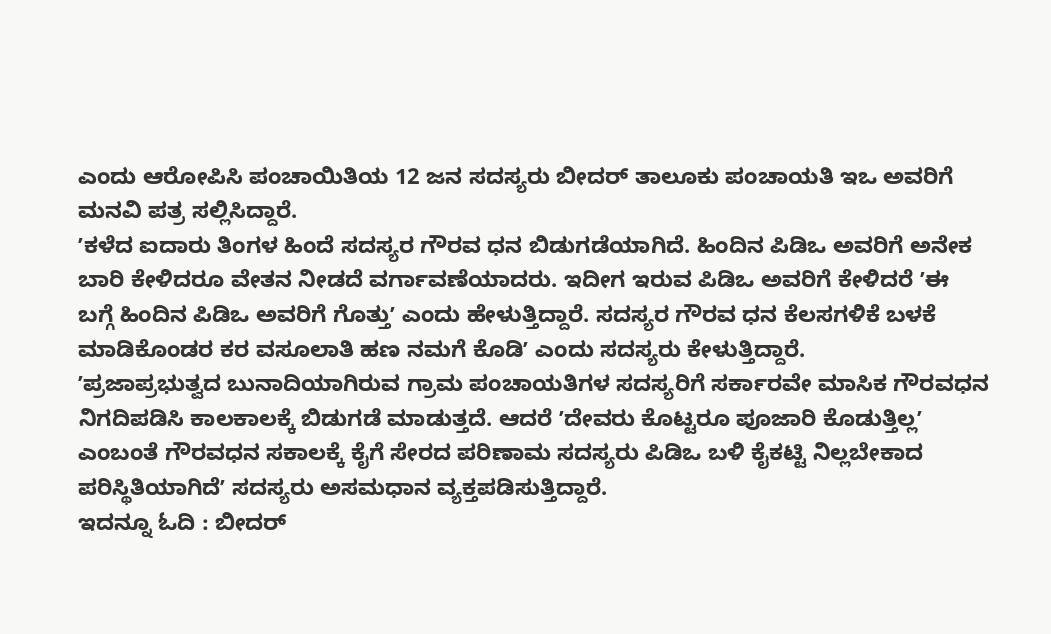ಎಂದು ಆರೋಪಿಸಿ ಪಂಚಾಯಿತಿಯ 12 ಜನ ಸದಸ್ಯರು ಬೀದರ್ ತಾಲೂಕು ಪಂಚಾಯತಿ ಇಒ ಅವರಿಗೆ ಮನವಿ ಪತ್ರ ಸಲ್ಲಿಸಿದ್ದಾರೆ.
ʼಕಳೆದ ಐದಾರು ತಿಂಗಳ ಹಿಂದೆ ಸದಸ್ಯರ ಗೌರವ ಧನ ಬಿಡುಗಡೆಯಾಗಿದೆ. ಹಿಂದಿನ ಪಿಡಿಒ ಅವರಿಗೆ ಅನೇಕ ಬಾರಿ ಕೇಳಿದರೂ ವೇತನ ನೀಡದೆ ವರ್ಗಾವಣೆಯಾದರು. ಇದೀಗ ಇರುವ ಪಿಡಿಒ ಅವರಿಗೆ ಕೇಳಿದರೆ ʼಈ ಬಗ್ಗೆ ಹಿಂದಿನ ಪಿಡಿಒ ಅವರಿಗೆ ಗೊತ್ತುʼ ಎಂದು ಹೇಳುತ್ತಿದ್ದಾರೆ. ಸದಸ್ಯರ ಗೌರವ ಧನ ಕೆಲಸಗಳಿಕೆ ಬಳಕೆ ಮಾಡಿಕೊಂಡರ ಕರ ವಸೂಲಾತಿ ಹಣ ನಮಗೆ ಕೊಡಿʼ ಎಂದು ಸದಸ್ಯರು ಕೇಳುತ್ತಿದ್ದಾರೆ.
ʼಪ್ರಜಾಪ್ರಭುತ್ವದ ಬುನಾದಿಯಾಗಿರುವ ಗ್ರಾಮ ಪಂಚಾಯತಿಗಳ ಸದಸ್ಯರಿಗೆ ಸರ್ಕಾರವೇ ಮಾಸಿಕ ಗೌರವಧನ ನಿಗದಿಪಡಿಸಿ ಕಾಲಕಾಲಕ್ಕೆ ಬಿಡುಗಡೆ ಮಾಡುತ್ತದೆ. ಆದರೆ ʼದೇವರು ಕೊಟ್ಟರೂ ಪೂಜಾರಿ ಕೊಡುತ್ತಿಲ್ಲʼ ಎಂಬಂತೆ ಗೌರವಧನ ಸಕಾಲಕ್ಕೆ ಕೈಗೆ ಸೇರದ ಪರಿಣಾಮ ಸದಸ್ಯರು ಪಿಡಿಒ ಬಳಿ ಕೈಕಟ್ಟಿ ನಿಲ್ಲಬೇಕಾದ ಪರಿಸ್ಥಿತಿಯಾಗಿದೆʼ ಸದಸ್ಯರು ಅಸಮಧಾನ ವ್ಯಕ್ತಪಡಿಸುತ್ತಿದ್ದಾರೆ.
ಇದನ್ನೂ ಓದಿ : ಬೀದರ್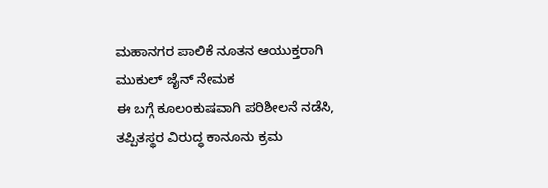ಮಹಾನಗರ ಪಾಲಿಕೆ ನೂತನ ಆಯುಕ್ತರಾಗಿ ಮುಕುಲ್ ಜೈನ್ ನೇಮಕ
ಈ ಬಗ್ಗೆ ಕೂಲಂಕುಷವಾಗಿ ಪರಿಶೀಲನೆ ನಡೆಸಿ, ತಪ್ಪಿತಸ್ಥರ ವಿರುದ್ಧ ಕಾನೂನು ಕ್ರಮ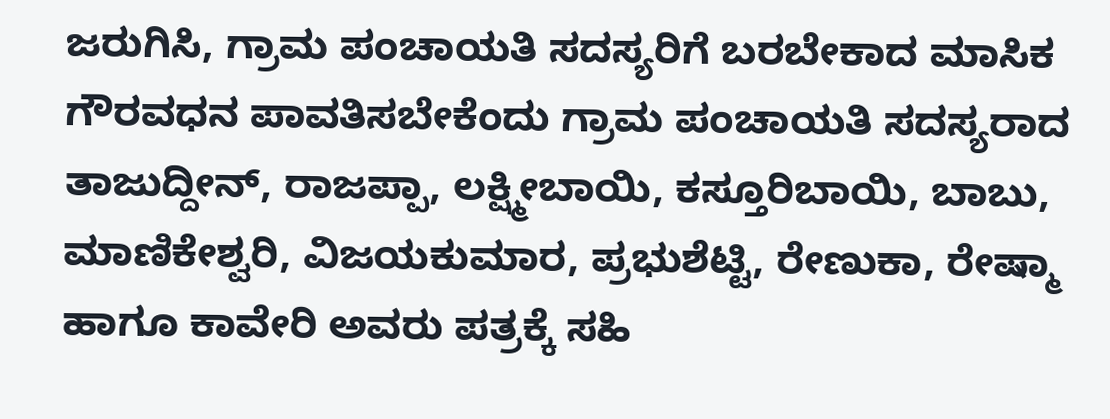ಜರುಗಿಸಿ, ಗ್ರಾಮ ಪಂಚಾಯತಿ ಸದಸ್ಯರಿಗೆ ಬರಬೇಕಾದ ಮಾಸಿಕ ಗೌರವಧನ ಪಾವತಿಸಬೇಕೆಂದು ಗ್ರಾಮ ಪಂಚಾಯತಿ ಸದಸ್ಯರಾದ ತಾಜುದ್ದೀನ್, ರಾಜಪ್ಪಾ, ಲಕ್ಷ್ಮೀಬಾಯಿ, ಕಸ್ತೂರಿಬಾಯಿ, ಬಾಬು, ಮಾಣಿಕೇಶ್ವರಿ, ವಿಜಯಕುಮಾರ, ಪ್ರಭುಶೆಟ್ಟಿ, ರೇಣುಕಾ, ರೇಷ್ಮಾ ಹಾಗೂ ಕಾವೇರಿ ಅವರು ಪತ್ರಕ್ಕೆ ಸಹಿ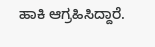ಹಾಕಿ ಆಗ್ರಹಿಸಿದ್ದಾರೆ.